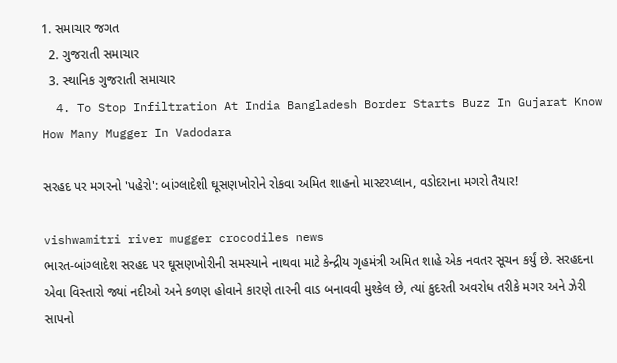1. સમાચાર જગત
  2. ગુજરાતી સમાચાર
  3. સ્થાનિક ગુજરાતી સમાચાર
  4. To Stop Infiltration At India Bangladesh Border Starts Buzz In Gujarat Know How Many Mugger In Vadodara

સરહદ પર મગરનો 'પહેરો': બાંગ્લાદેશી ઘૂસણખોરોને રોકવા અમિત શાહનો માસ્ટરપ્લાન, વડોદરાના મગરો તૈયાર!

vishwamitri river mugger crocodiles news
ભારત-બાંગ્લાદેશ સરહદ પર ઘૂસણખોરીની સમસ્યાને નાથવા માટે કેન્દ્રીય ગૃહમંત્રી અમિત શાહે એક નવતર સૂચન કર્યું છે. સરહદના એવા વિસ્તારો જ્યાં નદીઓ અને કળણ હોવાને કારણે તારની વાડ બનાવવી મુશ્કેલ છે, ત્યાં કુદરતી અવરોધ તરીકે મગર અને ઝેરી સાપનો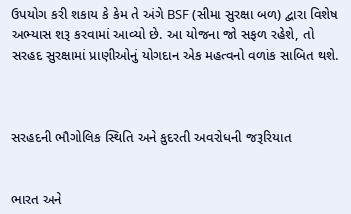ઉપયોગ કરી શકાય કે કેમ તે અંગે BSF (સીમા સુરક્ષા બળ) દ્વારા વિશેષ અભ્યાસ શરૂ કરવામાં આવ્યો છે. આ યોજના જો સફળ રહેશે, તો સરહદ સુરક્ષામાં પ્રાણીઓનું યોગદાન એક મહત્વનો વળાંક સાબિત થશે.



સરહદની ભૌગોલિક સ્થિતિ અને કુદરતી અવરોધની જરૂરિયાત


ભારત અને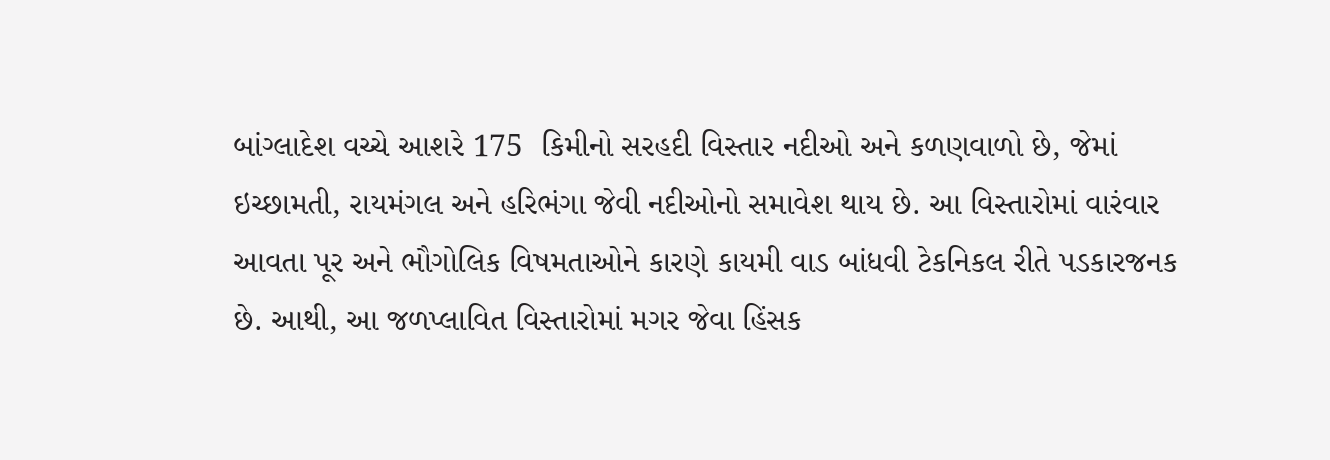બાંગ્લાદેશ વચ્ચે આશરે 175  કિમીનો સરહદી વિસ્તાર નદીઓ અને કળણવાળો છે, જેમાં ઇચ્છામતી, રાયમંગલ અને હરિભંગા જેવી નદીઓનો સમાવેશ થાય છે. આ વિસ્તારોમાં વારંવાર આવતા પૂર અને ભૌગોલિક વિષમતાઓને કારણે કાયમી વાડ બાંધવી ટેકનિકલ રીતે પડકારજનક છે. આથી, આ જળપ્લાવિત વિસ્તારોમાં મગર જેવા હિંસક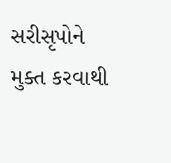સરીસૃપોને મુક્ત કરવાથી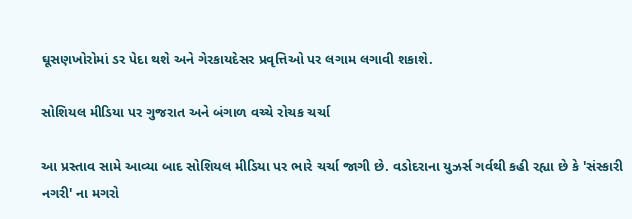ઘૂસણખોરોમાં ડર પેદા થશે અને ગેરકાયદેસર પ્રવૃત્તિઓ પર લગામ લગાવી શકાશે.

સોશિયલ મીડિયા પર ગુજરાત અને બંગાળ વચ્ચે રોચક ચર્ચા

આ પ્રસ્તાવ સામે આવ્યા બાદ સોશિયલ મીડિયા પર ભારે ચર્ચા જાગી છે. વડોદરાના યુઝર્સ ગર્વથી કહી રહ્યા છે કે 'સંસ્કારી નગરી' ના મગરો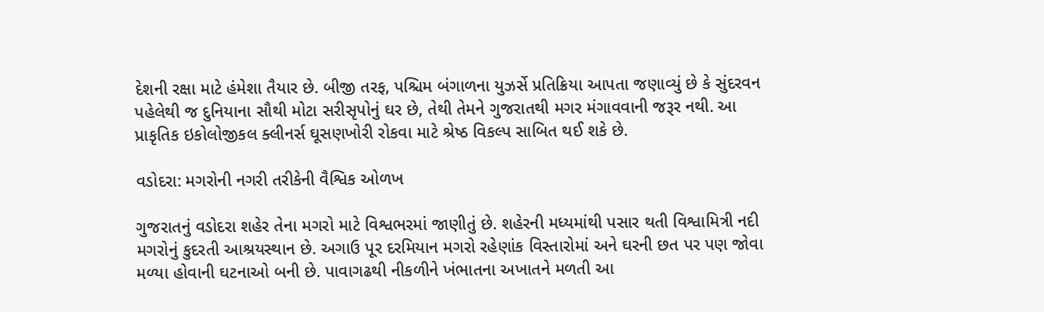દેશની રક્ષા માટે હંમેશા તૈયાર છે. બીજી તરફ, પશ્ચિમ બંગાળના યુઝર્સે પ્રતિક્રિયા આપતા જણાવ્યું છે કે સુંદરવન પહેલેથી જ દુનિયાના સૌથી મોટા સરીસૃપોનું ઘર છે, તેથી તેમને ગુજરાતથી મગર મંગાવવાની જરૂર નથી. આ પ્રાકૃતિક ઇકોલોજીકલ ક્લીનર્સ ઘૂસણખોરી રોકવા માટે શ્રેષ્ઠ વિકલ્પ સાબિત થઈ શકે છે.

વડોદરા: મગરોની નગરી તરીકેની વૈશ્વિક ઓળખ

ગુજરાતનું વડોદરા શહેર તેના મગરો માટે વિશ્વભરમાં જાણીતું છે. શહેરની મધ્યમાંથી પસાર થતી વિશ્વામિત્રી નદી મગરોનું કુદરતી આશ્રયસ્થાન છે. અગાઉ પૂર દરમિયાન મગરો રહેણાંક વિસ્તારોમાં અને ઘરની છત પર પણ જોવા મળ્યા હોવાની ઘટનાઓ બની છે. પાવાગઢથી નીકળીને ખંભાતના અખાતને મળતી આ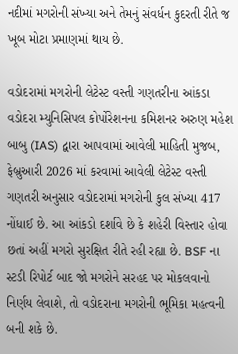નદીમાં મગરોની સંખ્યા અને તેમનું સંવર્ધન કુદરતી રીતે જ ખૂબ મોટા પ્રમાણમાં થાય છે.

વડોદરામાં મગરોની લેટેસ્ટ વસ્તી ગણતરીના આંકડા
વડોદરા મ્યુનિસિપલ કોર્પોરેશનના કમિશનર અરુણ મહેશ બાબુ (IAS) દ્વારા આપવામાં આવેલી માહિતી મુજબ, ફેબ્રુઆરી 2026 માં કરવામાં આવેલી લેટેસ્ટ વસ્તી ગણતરી અનુસાર વડોદરામાં મગરોની કુલ સંખ્યા 417 નોંધાઈ છે. આ આંકડો દર્શાવે છે કે શહેરી વિસ્તાર હોવા છતાં અહીં મગરો સુરક્ષિત રીતે રહી રહ્યા છે. BSF ના સ્ટડી રિપોર્ટ બાદ જો મગરોને સરહદ પર મોકલવાનો નિર્ણય લેવાશે, તો વડોદરાના મગરોની ભૂમિકા મહત્વની બની શકે છે.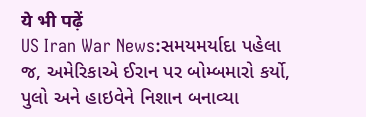ये भी पढ़ें
US Iran War News:સમયમર્યાદા પહેલા જ, અમેરિકાએ ઈરાન પર બોમ્બમારો કર્યો, પુલો અને હાઇવેને નિશાન બનાવ્યા